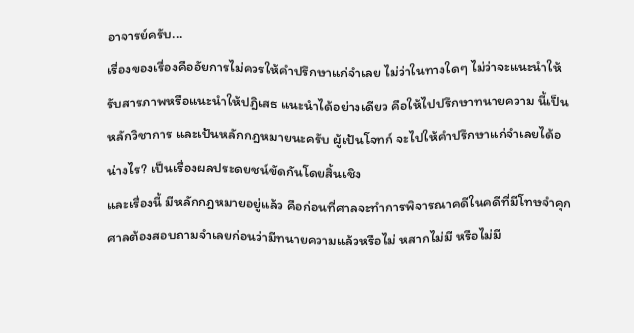อาจารย์ครับ...
เรื่องของเรื่องคืออัยการไม่ควรให้คำปรึกษาแก่จำเลย ไม่ว่าในทางใดๆ ไม่ว่าจะแนะนำให้รับสารภาพหรือแนะนำให้ปฎิเสธ แนะนำได้อย่างเดียว คือให้ไปปรึกษาทนายความ นี้เป็นหลักวิชาการ และเป้นหลักกฎหมายนะครับ ผู้เป้นโจทก์ จะไปให้คำปรึกษาแก่จำเลยได้อน่างไร? เป็นเรื่องผลประดยชน์ขัดกันโดยสิ้นเชิง
และเรื่องนี้ มีหลักกฎหมายอยู่แล้ว คือก่อนที่ศาลจะทำการพิจารณาคดีในคดีที่มีโทษจำคุก ศาลต้องสอบถามจำเลยก่อนว่ามีทนายความแล้วหรือไม่ หสากไม่มี หรือไม่มี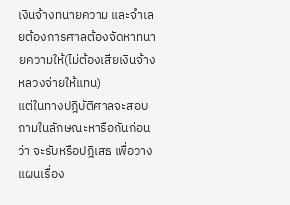เงินจ้างทนายความ และจำเลยต้องการศาลต้องจัดหาทนายความให้(ไม่ต้องเสียเงินจ้าง หลวงจ่ายให้แทน)
แต่ในทางปฎิบัติศาลจะสอบถามในลักษณะหารือกันก่อนว่า จะรับหรือปฎิเสธ เพื่อวางแผนเรื่อง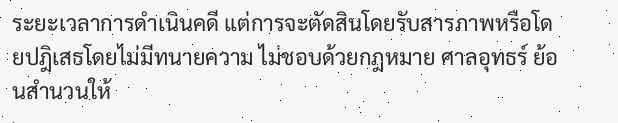ระยะเวลาการดำเนินคดี แต่การจะตัดสินโดยรับสารภาพหรือโดยปฎิเสธโดยไม่มีทนายความ ไม่ชอบด้วยกฎหมาย ศาลอุทธร์ ย้อนสำนวนให้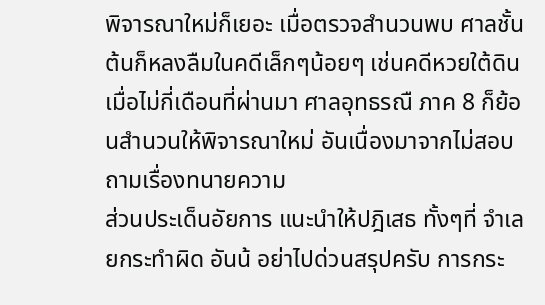พิจารณาใหม่ก็เยอะ เมื่อตรวจสำนวนพบ ศาลชั้นต้นก็หลงลืมในคดีเล็กๆน้อยๆ เช่นคดีหวยใต้ดิน เมื่อไม่กี่เดือนที่ผ่านมา ศาลอุทธรณื ภาค 8 ก็ย้อนสำนวนให้พิจารณาใหม่ อันเนื่องมาจากไม่สอบถามเรื่องทนายความ
ส่วนประเด็นอัยการ แนะนำให้ปฎิเสธ ทั้งๆที่ จำเลยกระทำผิด อันน้ อย่าไปด่วนสรุปครับ การกระ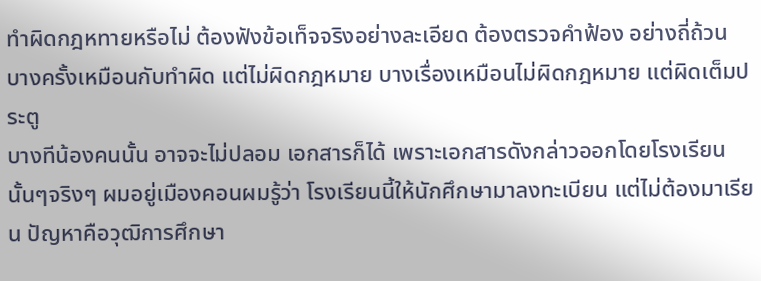ทำผิดกฎหทายหรือไม่ ต้องฟังข้อเท็จจริงอย่างละเอียด ต้องตรวจคำฟ้อง อย่างถี่ถ้วน บางครั้งเหมือนกับทำผิด แต่ไม่ผิดกฎหมาย บางเรื่องเหมือนไม่ผิดกฎหมาย แต่ผิดเต็มประตู
บางทีน้องคนนั้น อาจจะไม่ปลอม เอกสารก็ได้ เพราะเอกสารดังกล่าวออกโดยโรงเรียนนั้นๆจริงๆ ผมอยู่เมืองคอนผมรู้ว่า โรงเรียนนี้ให้นักศึกษามาลงทะเบียน แต่ไม่ต้องมาเรียน ปัญหาคือวุฒิการศึกษา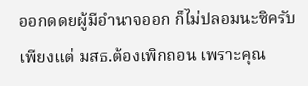ออกดดยผู้มีอำนาจออก ก็ไม่ปลอมนะซิครับ เพียงแต่ มสธ.ต้องเพิกถอน เพราะคุณ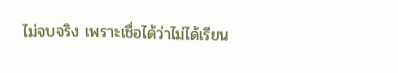ไม่จบจริง เพราะเชื่อได้ว่าไม่ได้เรียน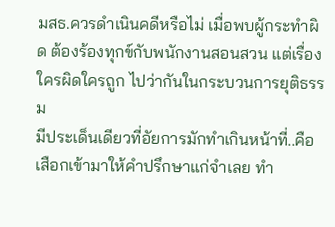มสธ.ควรดำเนินคดีหรือไม่ เมื่อพบผู้กระทำผิด ต้องร้องทุกข์กับพนักงานสอนสวน แต่เรื่องใครผิดใครถูก ไปว่ากันในกระบวนการยุติธรรม
มีประเด็นเดียวที่อัยการมักทำเกินหน้าที่..คือเสือกเข้ามาให้คำปรึกษาแก่จำเลย ทำ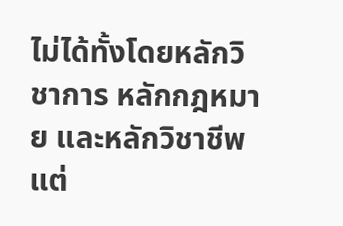ไม่ได้ทั้งโดยหลักวิชาการ หลักกฎหมาย และหลักวิชาชีพ
แต่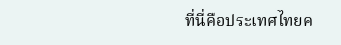ที่นี่คือประเทศไทยค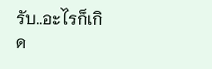รับ..อะไรก็เกิด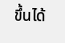ขึ้นได้